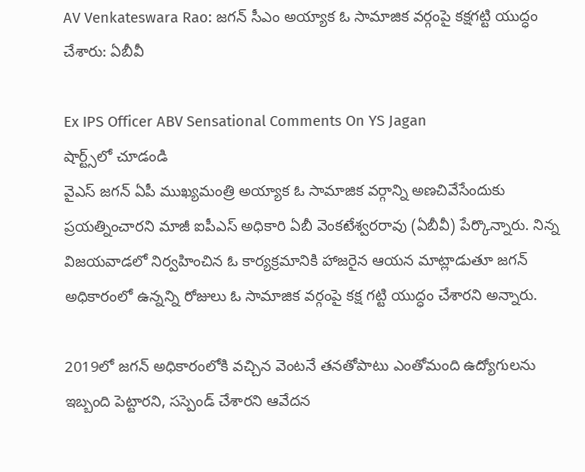AV Venkateswara Rao: జగన్ సీఎం అయ్యాక ఓ సామాజిక వర్గంపై కక్షగట్టి యుద్ధం చేశారు: ఏబీవీ

Ex IPS Officer ABV Sensational Comments On YS Jagan
షార్ట్స్‌లో చూడండి
వైఎస్ జగన్ ఏపీ ముఖ్యమంత్రి అయ్యాక ఓ సామాజిక వర్గాన్ని అణచివేసేందుకు ప్రయత్నించారని మాజీ ఐపీఎస్ అధికారి ఏబీ వెంకటేశ్వరరావు (ఏబీవీ) పేర్కొన్నారు. నిన్న విజయవాడలో నిర్వహించిన ఓ కార్యక్రమానికి హాజరైన ఆయన మాట్లాడుతూ జగన్ అధికారంలో ఉన్నన్ని రోజులు ఓ సామాజిక వర్గంపై కక్ష గట్టి యుద్ధం చేశారని అన్నారు.

2019లో జగన్ అధికారంలోకి వచ్చిన వెంటనే తనతోపాటు ఎంతోమంది ఉద్యోగులను ఇబ్బంది పెట్టారని, సస్పెండ్ చేశారని ఆవేదన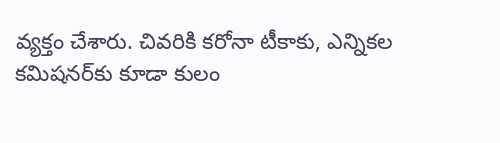వ్యక్తం చేశారు. చివరికి కరోనా టీకాకు, ఎన్నికల కమిషనర్‌కు కూడా కులం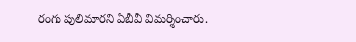రంగు పులిమారని ఏబీవీ విమర్శించారు.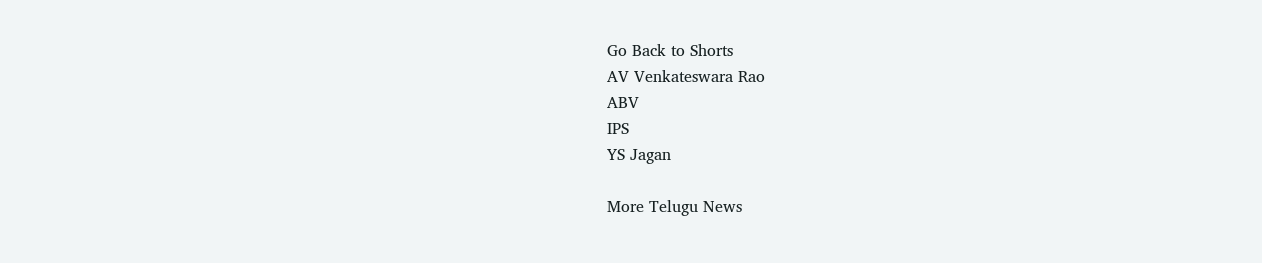Go Back to Shorts
AV Venkateswara Rao
ABV
IPS
YS Jagan

More Telugu News